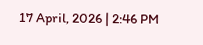17 April, 2026 | 2:46 PM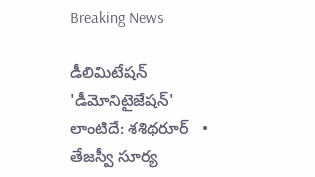Breaking News

డీలిమిటేషన్ 'డీమోనిటైజేషన్' లాంటిదే: శశిథరూర్   •   తేజస్వీ సూర్య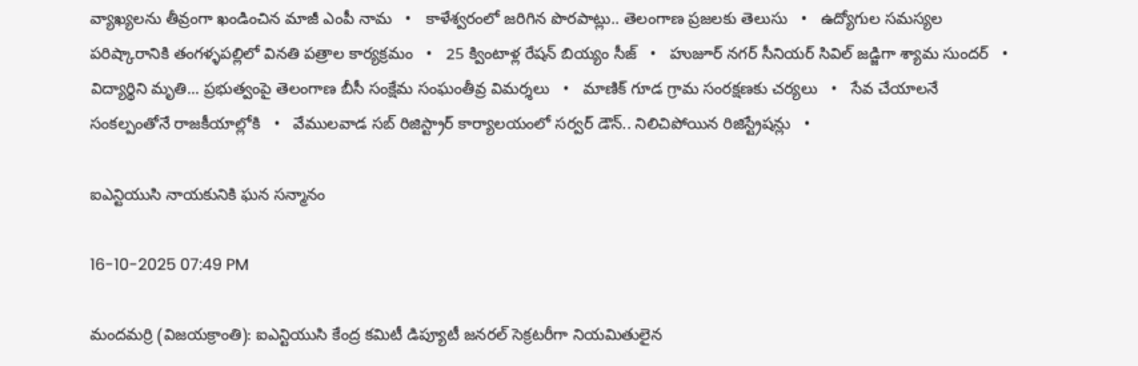వ్యాఖ్యలను తీవ్రంగా ఖండించిన మాజీ ఎంపీ నామ   •   కాళేశ్వరంలో జరిగిన పొరపాట్లు.. తెలంగాణ ప్రజలకు తెలుసు   •   ఉద్యోగుల సమస్యల పరిష్కారానికి తంగళ్ళపల్లిలో వినతి పత్రాల కార్యక్రమం   •   25 క్వింటాళ్ల రేషన్ బియ్యం సీజ్   •   హుజూర్ నగర్ సీనియర్ సివిల్ జడ్జిగా శ్యామ సుందర్   •   విద్యార్థిని మృతి... ప్రభుత్వంపై తెలంగాణ బీసీ సంక్షేమ సంఘంతీవ్ర విమర్శలు   •   మాణిక్ గూడ గ్రామ సంరక్షణకు చర్యలు   •   సేవ చేయాలనే సంకల్పంతోనే రాజకీయాల్లోకి   •   వేములవాడ సబ్ రిజిస్ట్రార్ కార్యాలయంలో సర్వర్ డౌన్.. నిలిచిపోయిన రిజిస్ట్రేషన్లు   •

ఐఎన్టియుసి నాయకునికి ఘన సన్మానం

16-10-2025 07:49 PM

మందమర్రి (విజయక్రాంతి): ఐఎన్టియుసి కేంద్ర కమిటీ డిప్యూటీ జనరల్ సెక్రటరీగా నియమితులైన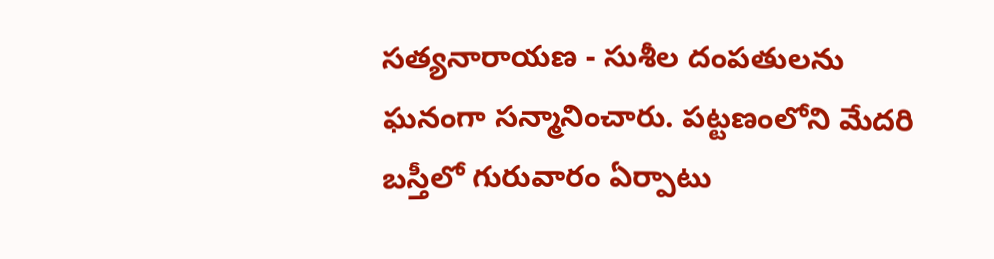సత్యనారాయణ - సుశీల దంపతులను ఘనంగా సన్మానించారు. పట్టణంలోని మేదరి బస్తీలో గురువారం ఏర్పాటు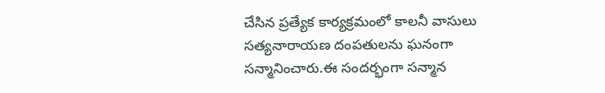చేసిన ప్రత్యేక కార్యక్రమంలో కాలనీ వాసులు సత్యనారాయణ దంపతులను ఘనంగా సన్మానించారు.ఈ సందర్భంగా సన్మాన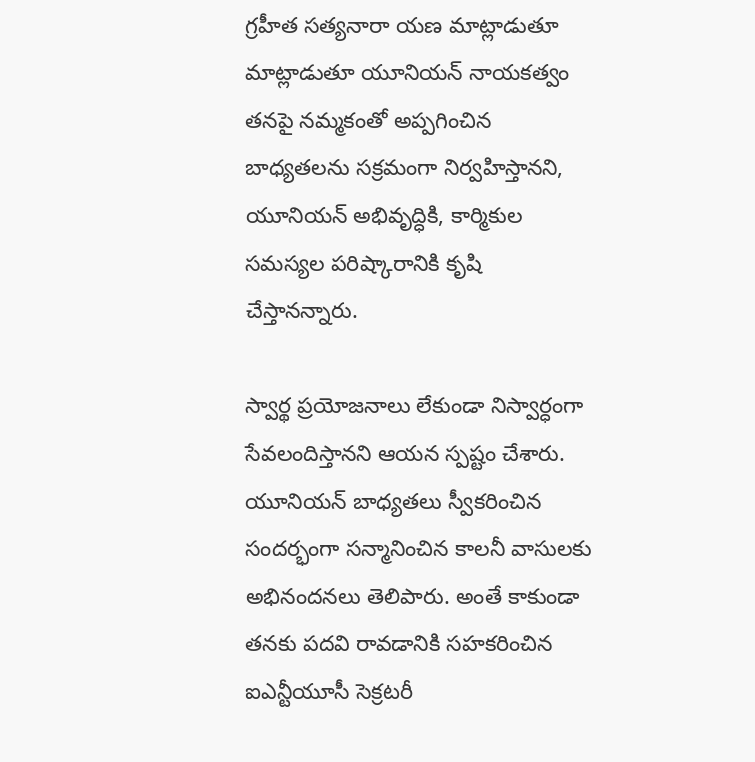గ్రహీత సత్యనారా యణ మాట్లాడుతూ మాట్లాడుతూ యూనియన్ నాయకత్వం తనపై నమ్మకంతో అప్పగించిన బాధ్యతలను సక్రమంగా నిర్వహిస్తానని, యూనియన్ అభివృద్ధికి, కార్మికుల సమస్యల పరిష్కారానికి కృషి చేస్తానన్నారు.

స్వార్థ ప్రయోజనాలు లేకుండా నిస్వార్ధంగా సేవలందిస్తానని ఆయన స్పష్టం చేశారు. యూనియన్ బాధ్యతలు స్వీకరించిన సందర్భంగా సన్మానించిన కాలనీ వాసులకు అభినందనలు తెలిపారు. అంతే కాకుండా తనకు పదవి రావడానికి సహకరించిన  ఐఎన్టీయూసీ సెక్రటరీ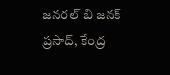జనరల్ బి జనక్ ప్రసాద్, కేంద్ర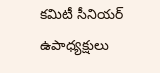కమిటీ సీనియర్ ఉపాధ్యక్షులు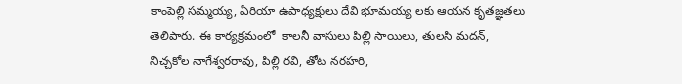కాంపెల్లి సమ్మయ్య, ఏరియా ఉపాధ్యక్షులు దేవి భూమయ్య లకు ఆయన కృతజ్ఞతలు తెలిపారు. ఈ కార్యక్రమంలో  కాలనీ వాసులు పిల్లి సాయిలు, తులసి మదన్, నిచ్చకోల నాగేశ్వరరావు, పిల్లి రవి, తోట నరహరి,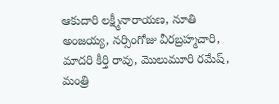ఆకుదారి లక్ష్మీనారాయణ, నూతి అంజయ్య, నర్సింగోజు వీరబ్రహ్మచారి, మాదరి కీర్తి రావు, మొలుమూరి రమేష్, మంత్రి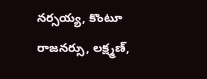నర్సయ్య, కొంటూ రాజనర్సు, లక్ష్మణ్,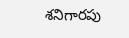శనిగారపు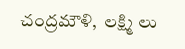చంద్రమౌళి,  లక్ష్మి లు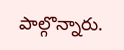పాల్గొన్నారు.